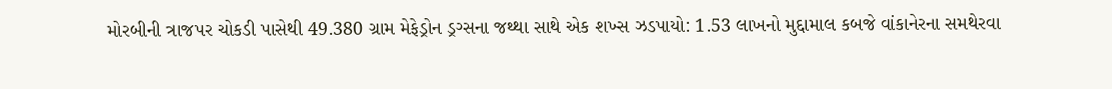મોરબીની ત્રાજપર ચોકડી પાસેથી 49.380 ગ્રામ મેફેડ્રોન ડ્રગ્સના જથ્થા સાથે એક શખ્સ ઝડપાયો: 1.53 લાખનો મુદ્દામાલ કબજે વાંકાનેરના સમથેરવા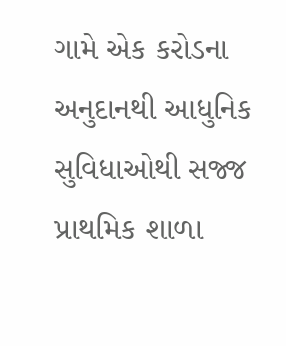ગામે એક કરોડના અનુદાનથી આધુનિક સુવિધાઓથી સજ્જ પ્રાથમિક શાળા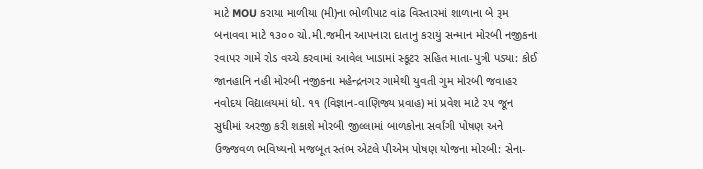માટે MOU કરાયા માળીયા (મી)ના ભોળીપાટ વાંઢ વિસ્તારમાં શાળાના બે રૂમ બનાવવા માટે ૧૩૦૦ ચો.મી.જમીન આપનારા દાતાનુ કરાયું સન્માન મોરબી નજીકના રવાપર ગામે રોડ વચ્ચે કરવામાં આવેલ ખાડામાં સ્કૂટર સહિત માતા-પુત્રી પડ્યા: કોઈ જાનહાનિ નહી મોરબી નજીકના મહેન્દ્રનગર ગામેથી યુવતી ગુમ મોરબી જવાહર નવોદય વિદ્યાલયમાં ધો. ૧૧ (વિજ્ઞાન-વાણિજ્ય પ્રવાહ) માં પ્રવેશ માટે ૨૫ જૂન સુધીમાં અરજી કરી શકાશે મોરબી જીલ્લામાં બાળકોના સર્વાંગી પોષણ અને ઉજ્જવળ ભવિષ્યનો મજબૂત સ્તંભ એટલે પીએમ પોષણ યોજના મોરબી: સેના-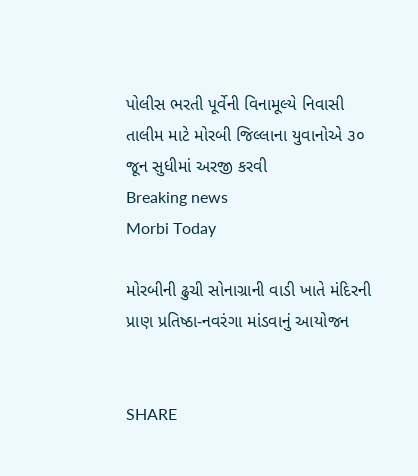પોલીસ ભરતી પૂર્વેની વિનામૂલ્યે નિવાસી તાલીમ માટે મોરબી જિલ્લાના યુવાનોએ ૩૦ જૂન સુધીમાં અરજી કરવી
Breaking news
Morbi Today

મોરબીની ઢુચી સોનાગ્રાની વાડી ખાતે મંદિરની પ્રાણ પ્રતિષ્ઠા-નવરંગા માંડવાનું આયોજન


SHARE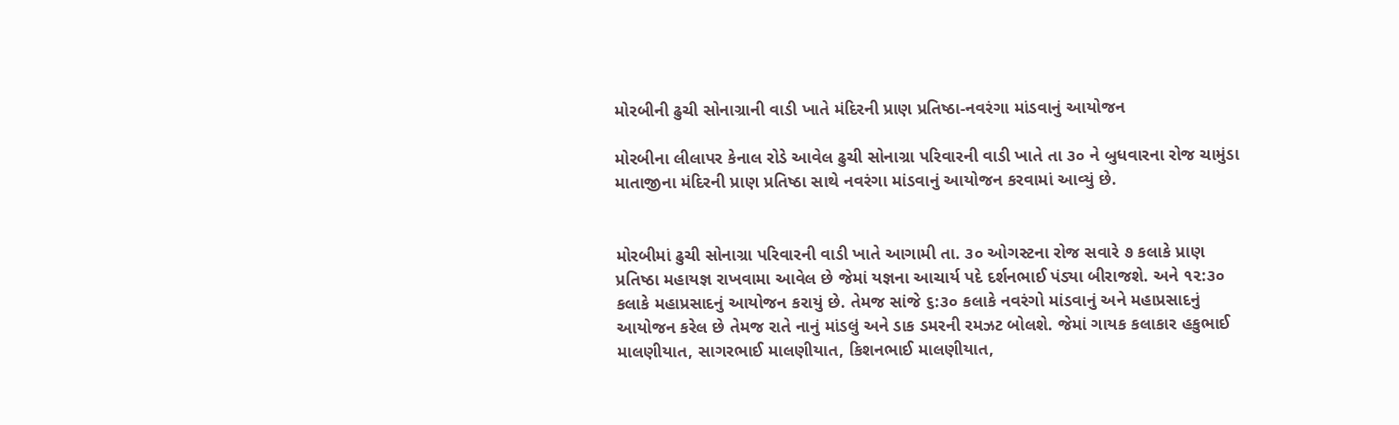મોરબીની ઢુચી સોનાગ્રાની વાડી ખાતે મંદિરની પ્રાણ પ્રતિષ્ઠા-નવરંગા માંડવાનું આયોજન

મોરબીના લીલાપર કેનાલ રોડે આવેલ ઢુચી સોનાગ્રા પરિવારની વાડી ખાતે તા ૩૦ ને બુધવારના રોજ ચામુંડા માતાજીના મંદિરની પ્રાણ પ્રતિષ્ઠા સાથે નવરંગા માંડવાનું આયોજન કરવામાં આવ્યું છે.


મોરબીમાં ઢુચી સોનાગ્રા પરિવારની વાડી ખાતે આગામી તા. ૩૦ ઓગસ્ટના રોજ સવારે ૭ કલાકે પ્રાણ પ્રતિષ્ઠા મહાયજ્ઞ રાખવામા આવેલ છે જેમાં યજ્ઞના આચાર્ય પદે દર્શનભાઈ પંડ્યા બીરાજશે. અને ૧૨:૩૦ કલાકે મહાપ્રસાદનું આયોજન કરાયું છે. તેમજ સાંજે ૬:૩૦ કલાકે નવરંગો માંડવાનું અને મહાપ્રસાદનું આયોજન કરેલ છે તેમજ રાતે નાનું માંડલું અને ડાક ડમરની રમઝટ બોલશે. જેમાં ગાયક કલાકાર હકુભાઈ માલણીયાત, સાગરભાઈ માલણીયાત, કિશનભાઈ માલણીયાત,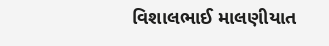વિશાલભાઈ માલણીયાત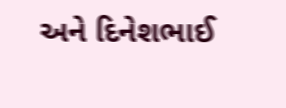અને દિનેશભાઈ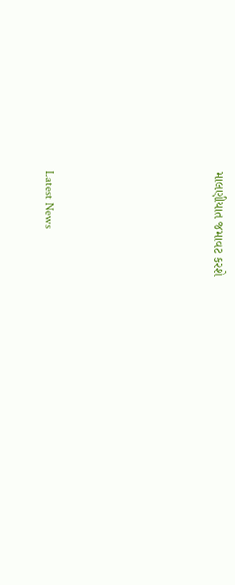માલણીયાત જમાવટ કરશે






Latest News